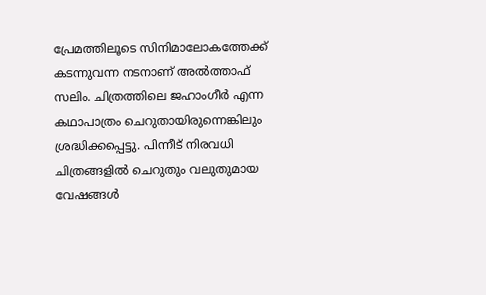പ്രേമത്തിലൂടെ സിനിമാലോകത്തേക്ക് കടന്നുവന്ന നടനാണ് അല്‍ത്താഫ് സലിം. ചിത്രത്തിലെ ജഹാംഗീര്‍ എന്ന കഥാപാത്രം ചെറുതായിരുന്നെങ്കിലും ശ്രദ്ധിക്കപ്പെട്ടു. പിന്നീട് നിരവധി ചിത്രങ്ങളില്‍ ചെറുതും വലുതുമായ വേഷങ്ങള്‍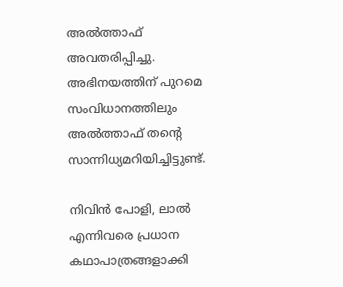അല്‍ത്താഫ് അവതരിപ്പിച്ചു. അഭിനയത്തിന് പുറമെ സംവിധാനത്തിലും അല്‍ത്താഫ് തന്റെ സാന്നിധ്യമറിയിച്ചിട്ടുണ്ട്.

നിവിന്‍ പോളി, ലാല്‍ എന്നിവരെ പ്രധാന കഥാപാത്രങ്ങളാക്കി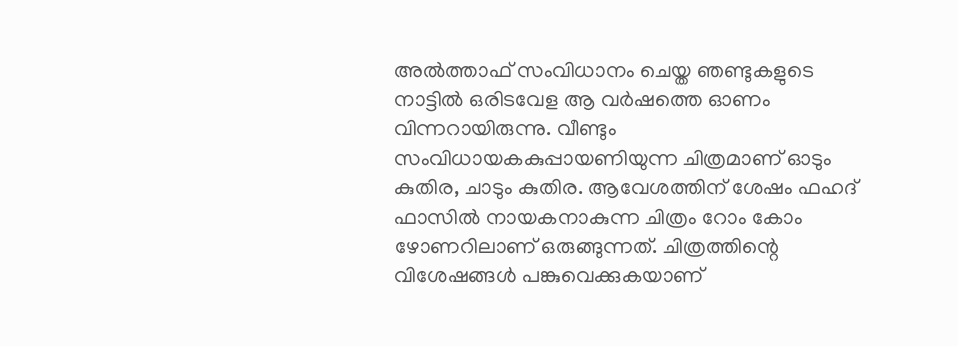അല്‍ത്താഫ് സംവിധാനം ചെയ്ത ഞണ്ടുകളുടെ നാട്ടില്‍ ഒരിടവേള ആ വര്‍ഷത്തെ ഓണം വിന്നറായിരുന്നു. വീണ്ടും സംവിധായകകുപ്പായണിയുന്ന ചിത്രമാണ് ഓടും കുതിര, ചാടും കുതിര. ആവേശത്തിന് ശേഷം ഫഹദ് ഫാസില്‍ നായകനാകുന്ന ചിത്രം റോം കോം ഴോണറിലാണ് ഒരുങ്ങുന്നത്. ചിത്രത്തിന്റെ വിശേഷങ്ങള്‍ പങ്കുവെക്കുകയാണ്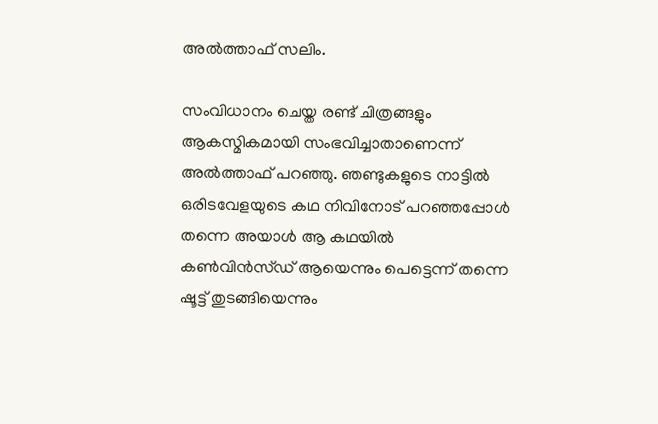അല്‍ത്താഫ് സലിം.

സംവിധാനം ചെയ്ത രണ്ട് ചിത്രങ്ങളും ആകസ്മികമായി സംഭവിച്ചാതാണെന്ന് അല്‍ത്താഫ് പറഞ്ഞു. ഞണ്ടുകളുടെ നാട്ടില്‍ ഒരിടവേളയുടെ കഥ നിവിനോട് പറഞ്ഞപ്പോള്‍ തന്നെ അയാള്‍ ആ കഥയില്‍ കണ്‍വിന്‍സ്ഡ് ആയെന്നും പെട്ടെന്ന് തന്നെ ഷൂട്ട് തുടങ്ങിയെന്നും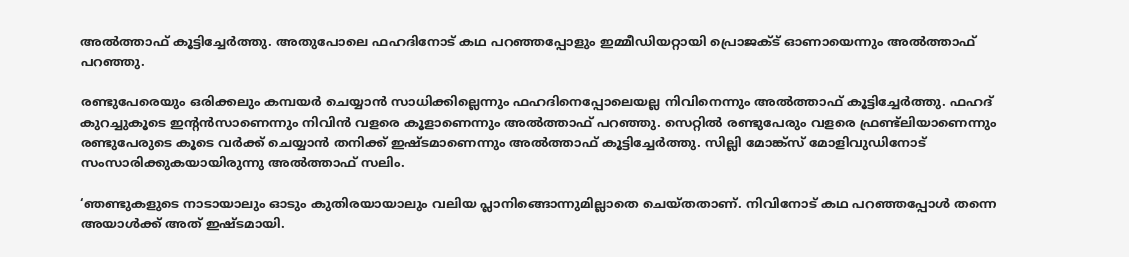അല്‍ത്താഫ് കൂട്ടിച്ചേര്‍ത്തു. അതുപോലെ ഫഹദിനോട് കഥ പറഞ്ഞപ്പോളും ഇമ്മീഡിയറ്റായി പ്രൊജക്ട് ഓണായെന്നും അല്‍ത്താഫ് പറഞ്ഞു.

രണ്ടുപേരെയും ഒരിക്കലും കമ്പയര്‍ ചെയ്യാന്‍ സാധിക്കില്ലെന്നും ഫഹദിനെപ്പോലെയല്ല നിവിനെന്നും അല്‍ത്താഫ് കൂട്ടിച്ചേര്‍ത്തു. ഫഹദ് കുറച്ചുകൂടെ ഇന്റന്‍സാണെന്നും നിവിന്‍ വളരെ കൂളാണെന്നും അല്‍ത്താഫ് പറഞ്ഞു. സെറ്റില്‍ രണ്ടുപേരും വളരെ ഫ്രണ്ട്‌ലിയാണെന്നും രണ്ടുപേരുടെ കൂടെ വര്‍ക്ക് ചെയ്യാന്‍ തനിക്ക് ഇഷ്ടമാണെന്നും അല്‍ത്താഫ് കൂട്ടിച്ചേര്‍ത്തു. സില്ലി മോങ്ക്‌സ് മോളിവുഡിനോട് സംസാരിക്കുകയായിരുന്നു അല്‍ത്താഫ് സലിം.

‘ഞണ്ടുകളുടെ നാടായാലും ഓടും കുതിരയായാലും വലിയ പ്ലാനിങ്ങൊന്നുമില്ലാതെ ചെയ്തതാണ്. നിവിനോട് കഥ പറഞ്ഞപ്പോള്‍ തന്നെ അയാള്‍ക്ക് അത് ഇഷ്ടമായി.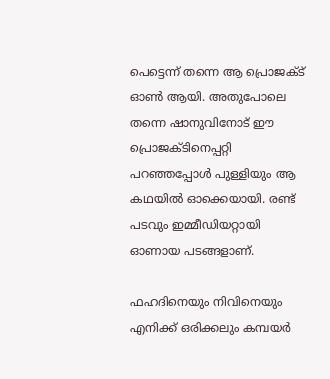പെട്ടെന്ന് തന്നെ ആ പ്രൊജക്ട് ഓണ്‍ ആയി. അതുപോലെ തന്നെ ഷാനുവിനോട് ഈ പ്രൊജക്ടിനെപ്പറ്റി പറഞ്ഞപ്പോള്‍ പുള്ളിയും ആ കഥയില്‍ ഓക്കെയായി. രണ്ട് പടവും ഇമ്മീഡിയറ്റായി ഓണായ പടങ്ങളാണ്.

ഫഹദിനെയും നിവിനെയും എനിക്ക് ഒരിക്കലും കമ്പയര്‍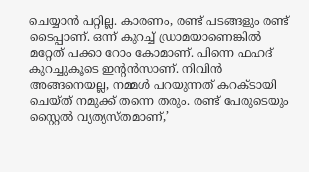ചെയ്യാന്‍ പറ്റില്ല. കാരണം, രണ്ട് പടങ്ങളും രണ്ട് ടൈപ്പാണ്. ഒന്ന് കുറച്ച് ഡ്രാമയാണെങ്കില്‍ മറ്റേത് പക്കാ റോം കോമാണ്. പിന്നെ ഫഹദ് കുറച്ചുകൂടെ ഇന്റന്‍സാണ്. നിവിന്‍ അങ്ങനെയല്ല, നമ്മള്‍ പറയുന്നത് കറക്ടായി ചെയ്ത് നമുക്ക് തന്നെ തരും. രണ്ട് പേരുടെയും സ്റ്റൈല്‍ വ്യത്യസ്തമാണ്,’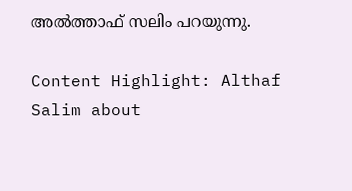അല്‍ത്താഫ് സലിം പറയുന്നു.

Content Highlight: Althaf Salim about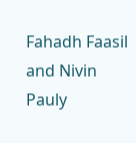Fahadh Faasil and Nivin Pauly